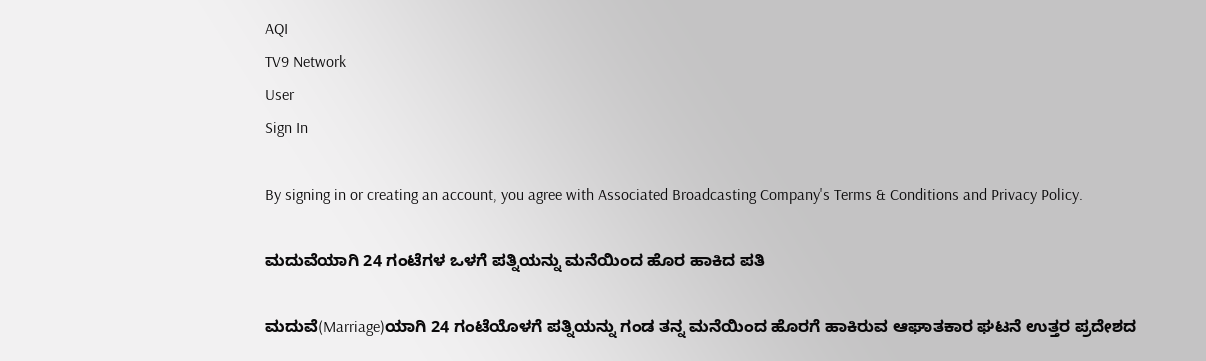AQI
TV9 Network
User
Sign In

By signing in or creating an account, you agree with Associated Broadcasting Company's Terms & Conditions and Privacy Policy.

ಮದುವೆಯಾಗಿ 24 ಗಂಟೆಗಳ ಒಳಗೆ ಪತ್ನಿಯನ್ನು ಮನೆಯಿಂದ ಹೊರ ಹಾಕಿದ ಪತಿ

ಮದುವೆ(Marriage)ಯಾಗಿ 24 ಗಂಟೆಯೊಳಗೆ ಪತ್ನಿಯನ್ನು ಗಂಡ ತನ್ನ ಮನೆಯಿಂದ ಹೊರಗೆ ಹಾಕಿರುವ ಆಘಾತಕಾರ ಘಟನೆ ಉತ್ತರ ಪ್ರದೇಶದ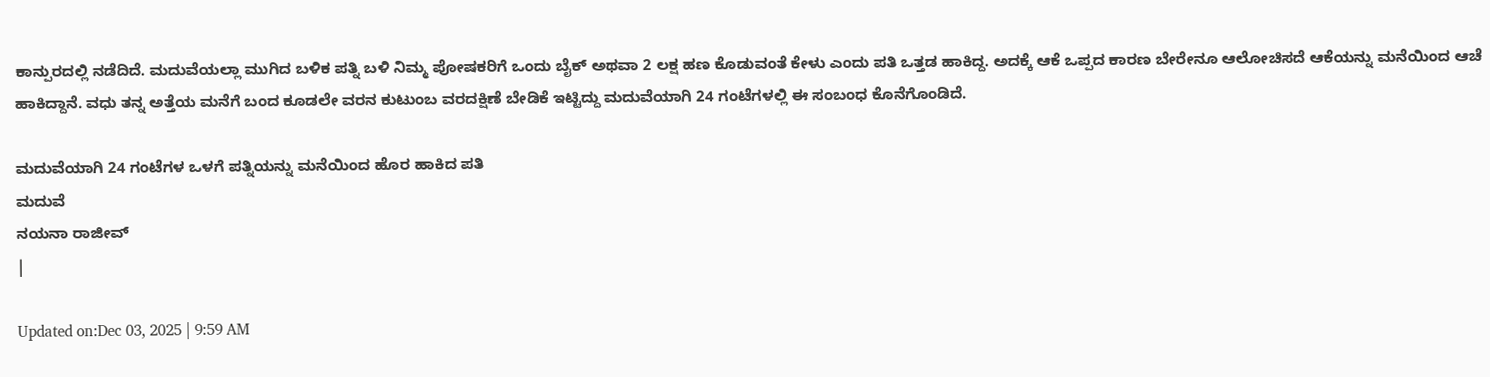ಕಾನ್ಪುರದಲ್ಲಿ ನಡೆದಿದೆ. ಮದುವೆಯಲ್ಲಾ ಮುಗಿದ ಬಳಿಕ ಪತ್ನಿ ಬಳಿ ನಿಮ್ಮ ಪೋಷಕರಿಗೆ ಒಂದು ಬೈಕ್ ಅಥವಾ 2 ಲಕ್ಷ ಹಣ ಕೊಡುವಂತೆ ಕೇಳು ಎಂದು ಪತಿ ಒತ್ತಡ ಹಾಕಿದ್ದ. ಅದಕ್ಕೆ ಆಕೆ ಒಪ್ಪದ ಕಾರಣ ಬೇರೇನೂ ಆಲೋಚಿಸದೆ ಆಕೆಯನ್ನು ಮನೆಯಿಂದ ಆಚೆ ಹಾಕಿದ್ದಾನೆ. ವಧು ತನ್ನ ಅತ್ತೆಯ ಮನೆಗೆ ಬಂದ ಕೂಡಲೇ ವರನ ಕುಟುಂಬ ವರದಕ್ಷಿಣೆ ಬೇಡಿಕೆ ಇಟ್ಟಿದ್ದು ಮದುವೆಯಾಗಿ 24 ಗಂಟೆಗಳಲ್ಲಿ ಈ ಸಂಬಂಧ ಕೊನೆಗೊಂಡಿದೆ.

ಮದುವೆಯಾಗಿ 24 ಗಂಟೆಗಳ ಒಳಗೆ ಪತ್ನಿಯನ್ನು ಮನೆಯಿಂದ ಹೊರ ಹಾಕಿದ ಪತಿ
ಮದುವೆ
ನಯನಾ ರಾಜೀವ್
|

Updated on:Dec 03, 2025 | 9:59 AM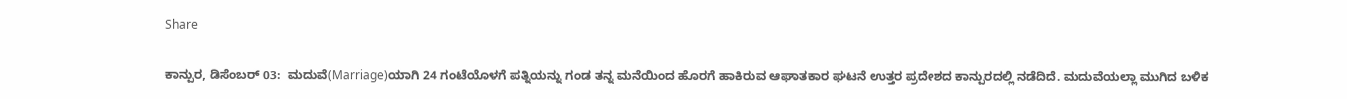Share

ಕಾನ್ಪುರ, ಡಿಸೆಂಬರ್ 03:  ಮದುವೆ(Marriage)ಯಾಗಿ 24 ಗಂಟೆಯೊಳಗೆ ಪತ್ನಿಯನ್ನು ಗಂಡ ತನ್ನ ಮನೆಯಿಂದ ಹೊರಗೆ ಹಾಕಿರುವ ಆಘಾತಕಾರ ಘಟನೆ ಉತ್ತರ ಪ್ರದೇಶದ ಕಾನ್ಪುರದಲ್ಲಿ ನಡೆದಿದೆ. ಮದುವೆಯಲ್ಲಾ ಮುಗಿದ ಬಳಿಕ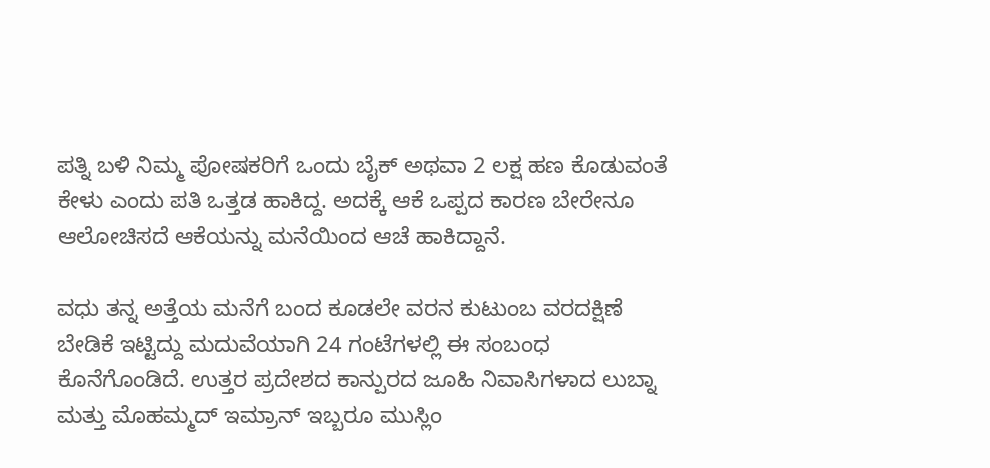ಪತ್ನಿ ಬಳಿ ನಿಮ್ಮ ಪೋಷಕರಿಗೆ ಒಂದು ಬೈಕ್ ಅಥವಾ 2 ಲಕ್ಷ ಹಣ ಕೊಡುವಂತೆ ಕೇಳು ಎಂದು ಪತಿ ಒತ್ತಡ ಹಾಕಿದ್ದ. ಅದಕ್ಕೆ ಆಕೆ ಒಪ್ಪದ ಕಾರಣ ಬೇರೇನೂ ಆಲೋಚಿಸದೆ ಆಕೆಯನ್ನು ಮನೆಯಿಂದ ಆಚೆ ಹಾಕಿದ್ದಾನೆ.

ವಧು ತನ್ನ ಅತ್ತೆಯ ಮನೆಗೆ ಬಂದ ಕೂಡಲೇ ವರನ ಕುಟುಂಬ ವರದಕ್ಷಿಣೆ ಬೇಡಿಕೆ ಇಟ್ಟಿದ್ದು ಮದುವೆಯಾಗಿ 24 ಗಂಟೆಗಳಲ್ಲಿ ಈ ಸಂಬಂಧ ಕೊನೆಗೊಂಡಿದೆ. ಉತ್ತರ ಪ್ರದೇಶದ ಕಾನ್ಪುರದ ಜೂಹಿ ನಿವಾಸಿಗಳಾದ ಲುಬ್ನಾ ಮತ್ತು ಮೊಹಮ್ಮದ್ ಇಮ್ರಾನ್ ಇಬ್ಬರೂ ಮುಸ್ಲಿಂ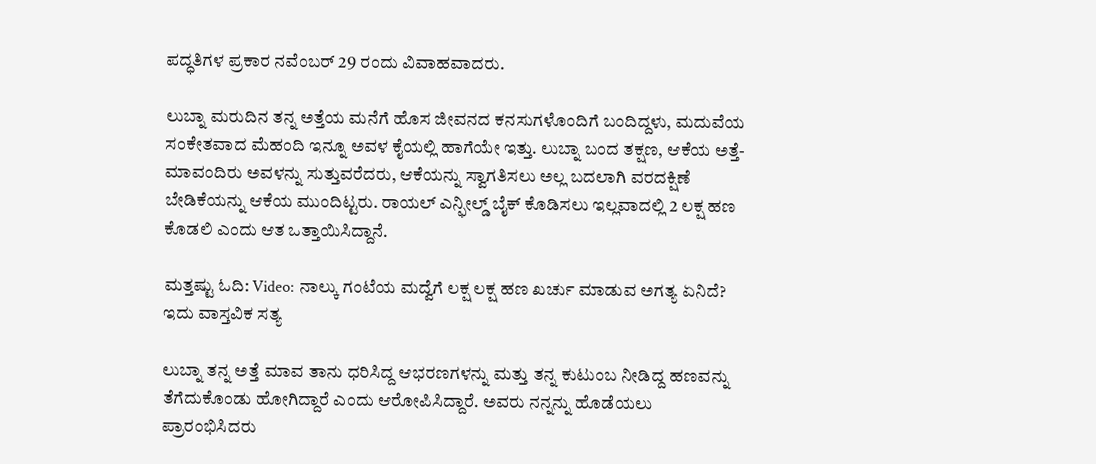ಪದ್ಧತಿಗಳ ಪ್ರಕಾರ ನವೆಂಬರ್ 29 ರಂದು ವಿವಾಹವಾದರು.

ಲುಬ್ನಾ ಮರುದಿನ ತನ್ನ ಅತ್ತೆಯ ಮನೆಗೆ ಹೊಸ ಜೀವನದ ಕನಸುಗಳೊಂದಿಗೆ ಬಂದಿದ್ದಳು, ಮದುವೆಯ ಸಂಕೇತವಾದ ಮೆಹಂದಿ ಇನ್ನೂ ಅವಳ ಕೈಯಲ್ಲಿ ಹಾಗೆಯೇ ಇತ್ತು. ಲುಬ್ನಾ ಬಂದ ತಕ್ಷಣ, ಆಕೆಯ ಅತ್ತೆ-ಮಾವಂದಿರು ಅವಳನ್ನು ಸುತ್ತುವರೆದರು, ಆಕೆಯನ್ನು ಸ್ವಾಗತಿಸಲು ಅಲ್ಲ ಬದಲಾಗಿ ವರದಕ್ಷಿಣೆ ಬೇಡಿಕೆಯನ್ನು ಆಕೆಯ ಮುಂದಿಟ್ಟರು. ರಾಯಲ್ ಎನ್ಫೀಲ್ಡ್ ಬೈಕ್ ಕೊಡಿಸಲು ಇಲ್ಲವಾದಲ್ಲಿ 2 ಲಕ್ಷ ಹಣ ಕೊಡಲಿ ಎಂದು ಆತ ಒತ್ತಾಯಿಸಿದ್ದಾನೆ.

ಮತ್ತಷ್ಟು ಓದಿ: Video: ನಾಲ್ಕು ಗಂಟೆಯ ಮದ್ವೆಗೆ ಲಕ್ಷ ಲಕ್ಷ ಹಣ ಖರ್ಚು ಮಾಡುವ ಅಗತ್ಯ ಏನಿದೆ? ಇದು ವಾಸ್ತವಿಕ ಸತ್ಯ

ಲುಬ್ನಾ ತನ್ನ ಅತ್ತೆ ಮಾವ ತಾನು ಧರಿಸಿದ್ದ ಆಭರಣಗಳನ್ನು ಮತ್ತು ತನ್ನ ಕುಟುಂಬ ನೀಡಿದ್ದ ಹಣವನ್ನು ತೆಗೆದುಕೊಂಡು ಹೋಗಿದ್ದಾರೆ ಎಂದು ಆರೋಪಿಸಿದ್ದಾರೆ. ಅವರು ನನ್ನನ್ನು ಹೊಡೆಯಲು ಪ್ರಾರಂಭಿಸಿದರು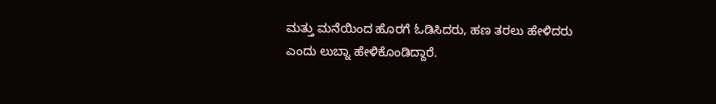ಮತ್ತು ಮನೆಯಿಂದ ಹೊರಗೆ ಓಡಿಸಿದರು, ಹಣ ತರಲು ಹೇಳಿದರು ಎಂದು ಲುಬ್ನಾ ಹೇಳಿಕೊಂಡಿದ್ದಾರೆ.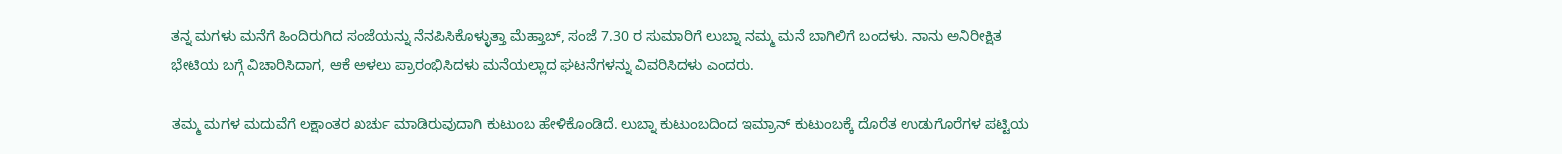ತನ್ನ ಮಗಳು ಮನೆಗೆ ಹಿಂದಿರುಗಿದ ಸಂಜೆಯನ್ನು ನೆನಪಿಸಿಕೊಳ್ಳುತ್ತಾ ಮೆಹ್ತಾಬ್, ಸಂಜೆ 7.30 ರ ಸುಮಾರಿಗೆ ಲುಬ್ನಾ ನಮ್ಮ ಮನೆ ಬಾಗಿಲಿಗೆ ಬಂದಳು. ನಾನು ಅನಿರೀಕ್ಷಿತ ಭೇಟಿಯ ಬಗ್ಗೆ ವಿಚಾರಿಸಿದಾಗ, ಆಕೆ ಅಳಲು ಪ್ರಾರಂಭಿಸಿದಳು ಮನೆಯಲ್ಲಾದ ಘಟನೆಗಳನ್ನು ವಿವರಿಸಿದಳು ಎಂದರು.

ತಮ್ಮ ಮಗಳ ಮದುವೆಗೆ ಲಕ್ಷಾಂತರ ಖರ್ಚು ಮಾಡಿರುವುದಾಗಿ ಕುಟುಂಬ ಹೇಳಿಕೊಂಡಿದೆ. ಲುಬ್ನಾ ಕುಟುಂಬದಿಂದ ಇಮ್ರಾನ್ ಕುಟುಂಬಕ್ಕೆ ದೊರೆತ ಉಡುಗೊರೆಗಳ ಪಟ್ಟಿಯ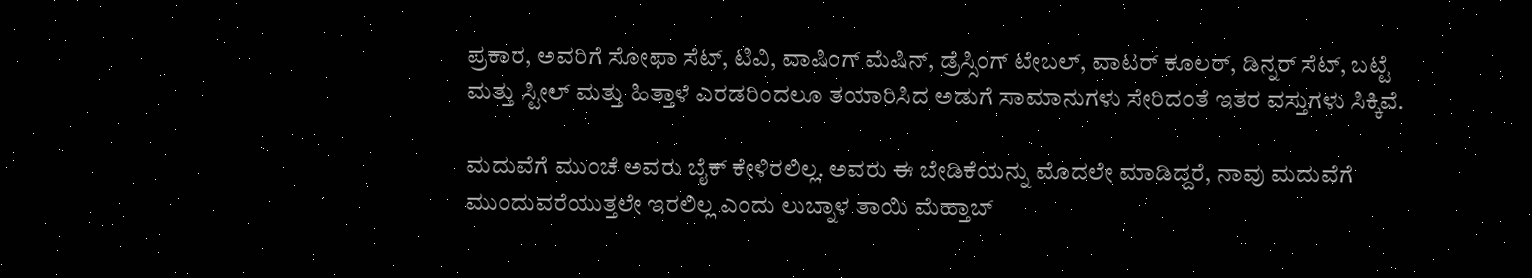ಪ್ರಕಾರ, ಅವರಿಗೆ ಸೋಫಾ ಸೆಟ್, ಟಿವಿ, ವಾಷಿಂಗ್ ಮೆಷಿನ್, ಡ್ರೆಸ್ಸಿಂಗ್ ಟೇಬಲ್, ವಾಟರ್ ಕೂಲರ್, ಡಿನ್ನರ್ ಸೆಟ್, ಬಟ್ಟೆ ಮತ್ತು ಸ್ಟೀಲ್ ಮತ್ತು ಹಿತ್ತಾಳೆ ಎರಡರಿಂದಲೂ ತಯಾರಿಸಿದ ಅಡುಗೆ ಸಾಮಾನುಗಳು ಸೇರಿದಂತೆ ಇತರ ವಸ್ತುಗಳು ಸಿಕ್ಕಿವೆ.

ಮದುವೆಗೆ ಮುಂಚೆ ಅವರು ಬೈಕ್ ಕೇಳಿರಲಿಲ್ಲ. ಅವರು ಈ ಬೇಡಿಕೆಯನ್ನು ಮೊದಲೇ ಮಾಡಿದ್ದರೆ, ನಾವು ಮದುವೆಗೆ ಮುಂದುವರೆಯುತ್ತಲೇ ಇರಲಿಲ್ಲ ಎಂದು ಲುಬ್ನಾಳ ತಾಯಿ ಮೆಹ್ತಾಬ್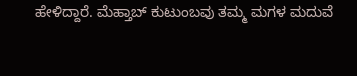ಹೇಳಿದ್ದಾರೆ. ಮೆಹ್ತಾಬ್ ಕುಟುಂಬವು ತಮ್ಮ ಮಗಳ ಮದುವೆ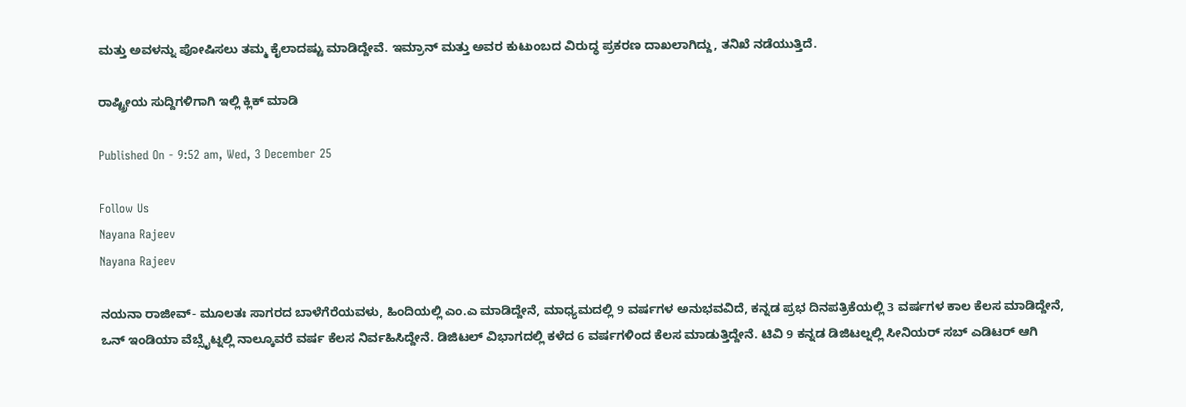ಮತ್ತು ಅವಳನ್ನು ಪೋಷಿಸಲು ತಮ್ಮ ಕೈಲಾದಷ್ಟು ಮಾಡಿದ್ದೇವೆ. ಇಮ್ರಾನ್ ಮತ್ತು ಅವರ ಕುಟುಂಬದ ವಿರುದ್ಧ ಪ್ರಕರಣ ದಾಖಲಾಗಿದ್ದು, ತನಿಖೆ ನಡೆಯುತ್ತಿದೆ.

ರಾಷ್ಟ್ರೀಯ ಸುದ್ದಿಗಳಿಗಾಗಿ ಇಲ್ಲಿ ಕ್ಲಿಕ್ ಮಾಡಿ

Published On - 9:52 am, Wed, 3 December 25

Follow Us
Nayana Rajeev
Nayana Rajeev

ನಯನಾ ರಾಜೀವ್- ಮೂಲತಃ ಸಾಗರದ ಬಾಳೆಗೆರೆಯವಳು, ಹಿಂದಿಯಲ್ಲಿ ಎಂ.ಎ ಮಾಡಿದ್ದೇನೆ, ಮಾಧ್ಯಮದಲ್ಲಿ 9 ವರ್ಷಗಳ ಅನುಭವವಿದೆ, ಕನ್ನಡ ಪ್ರಭ ದಿನಪತ್ರಿಕೆಯಲ್ಲಿ 3 ವರ್ಷಗಳ ಕಾಲ ಕೆಲಸ ಮಾಡಿದ್ದೇನೆ, ಒನ್ ಇಂಡಿಯಾ ವೆಬ್ಸೈಟ್ನಲ್ಲಿ ನಾಲ್ಕೂವರೆ ವರ್ಷ ಕೆಲಸ ನಿರ್ವಹಿಸಿದ್ದೇನೆ. ಡಿಜಿಟಲ್ ವಿಭಾಗದಲ್ಲಿ ಕಳೆದ 6 ವರ್ಷಗಳಿಂದ ಕೆಲಸ ಮಾಡುತ್ತಿದ್ದೇನೆ. ಟಿವಿ 9 ಕನ್ನಡ ಡಿಜಿಟಲ್ನಲ್ಲಿ ಸೀನಿಯರ್ ಸಬ್ ಎಡಿಟರ್ ಆಗಿ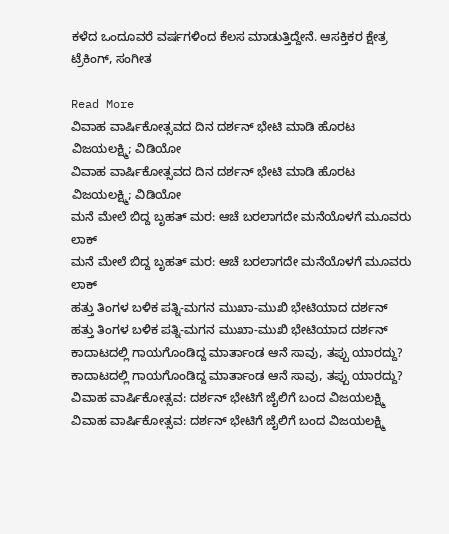ಕಳೆದ ಒಂದೂವರೆ ವರ್ಷಗಳಿಂದ ಕೆಲಸ ಮಾಡುತ್ತಿದ್ದೇನೆ. ಆಸಕ್ತಿಕರ ಕ್ಷೇತ್ರ ಟ್ರೆಕಿಂಗ್, ಸಂಗೀತ

Read More
ವಿವಾಹ ವಾರ್ಷಿಕೋತ್ಸವದ ದಿನ ದರ್ಶನ್ ಭೇಟಿ ಮಾಡಿ ಹೊರಟ ವಿಜಯಲಕ್ಷ್ಮಿ; ವಿಡಿಯೋ
ವಿವಾಹ ವಾರ್ಷಿಕೋತ್ಸವದ ದಿನ ದರ್ಶನ್ ಭೇಟಿ ಮಾಡಿ ಹೊರಟ ವಿಜಯಲಕ್ಷ್ಮಿ; ವಿಡಿಯೋ
ಮನೆ ಮೇಲೆ ಬಿದ್ದ ಬೃಹತ್ ಮರ: ಆಚೆ ಬರಲಾಗದೇ ಮನೆಯೊಳಗೆ ಮೂವರು ಲಾಕ್
ಮನೆ ಮೇಲೆ ಬಿದ್ದ ಬೃಹತ್ ಮರ: ಆಚೆ ಬರಲಾಗದೇ ಮನೆಯೊಳಗೆ ಮೂವರು ಲಾಕ್
ಹತ್ತು ತಿಂಗಳ ಬಳಿಕ ಪತ್ನಿ-ಮಗನ ಮುಖಾ-ಮುಖಿ ಭೇಟಿಯಾದ ದರ್ಶನ್
ಹತ್ತು ತಿಂಗಳ ಬಳಿಕ ಪತ್ನಿ-ಮಗನ ಮುಖಾ-ಮುಖಿ ಭೇಟಿಯಾದ ದರ್ಶನ್
ಕಾದಾಟದಲ್ಲಿ ಗಾಯಗೊಂಡಿದ್ದ ಮಾರ್ತಾಂಡ ಆನೆ ಸಾವು, ತಪ್ಪು ಯಾರದ್ದು?
ಕಾದಾಟದಲ್ಲಿ ಗಾಯಗೊಂಡಿದ್ದ ಮಾರ್ತಾಂಡ ಆನೆ ಸಾವು, ತಪ್ಪು ಯಾರದ್ದು?
ವಿವಾಹ ವಾರ್ಷಿಕೋತ್ಸವ: ದರ್ಶನ್ ಭೇಟಿಗೆ ಜೈಲಿಗೆ ಬಂದ ವಿಜಯಲಕ್ಷ್ಮಿ
ವಿವಾಹ ವಾರ್ಷಿಕೋತ್ಸವ: ದರ್ಶನ್ ಭೇಟಿಗೆ ಜೈಲಿಗೆ ಬಂದ ವಿಜಯಲಕ್ಷ್ಮಿ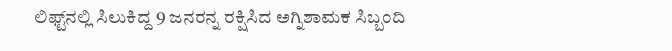ಲಿಫ್ಟ್‌ನಲ್ಲಿ ಸಿಲುಕಿದ್ದ 9 ಜನರನ್ನ ರಕ್ಷಿಸಿದ ಅಗ್ನಿಶಾಮಕ ಸಿಬ್ಬಂದಿ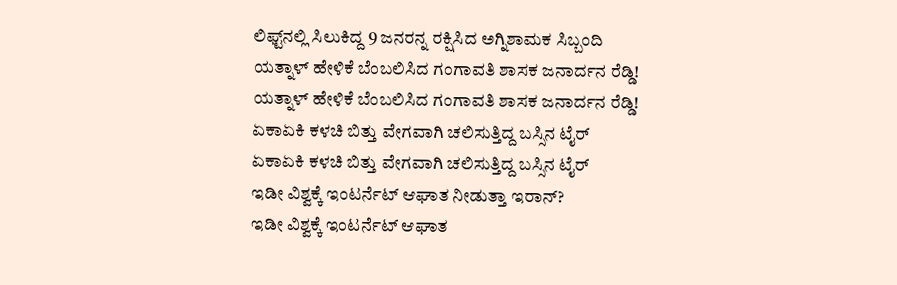ಲಿಫ್ಟ್‌ನಲ್ಲಿ ಸಿಲುಕಿದ್ದ 9 ಜನರನ್ನ ರಕ್ಷಿಸಿದ ಅಗ್ನಿಶಾಮಕ ಸಿಬ್ಬಂದಿ
ಯತ್ನಾಳ್ ಹೇಳಿಕೆ ಬೆಂಬಲಿಸಿದ ಗಂಗಾವತಿ ಶಾಸಕ ಜನಾರ್ದನ ರೆಡ್ಡಿ!
ಯತ್ನಾಳ್ ಹೇಳಿಕೆ ಬೆಂಬಲಿಸಿದ ಗಂಗಾವತಿ ಶಾಸಕ ಜನಾರ್ದನ ರೆಡ್ಡಿ!
ಏಕಾಏಕಿ ಕಳಚಿ ಬಿತ್ತು ವೇಗವಾಗಿ ಚಲಿಸುತ್ತಿದ್ದ ಬಸ್ಸಿನ ಟೈರ್
ಏಕಾಏಕಿ ಕಳಚಿ ಬಿತ್ತು ವೇಗವಾಗಿ ಚಲಿಸುತ್ತಿದ್ದ ಬಸ್ಸಿನ ಟೈರ್
ಇಡೀ ವಿಶ್ವಕ್ಕೆ ಇಂಟರ್ನೆಟ್ ಆಘಾತ ನೀಡುತ್ತಾ ಇರಾನ್?
ಇಡೀ ವಿಶ್ವಕ್ಕೆ ಇಂಟರ್ನೆಟ್ ಆಘಾತ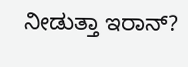ನೀಡುತ್ತಾ ಇರಾನ್?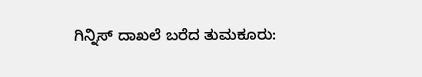ಗಿನ್ನಿಸ್ ದಾಖಲೆ ಬರೆದ ತುಮಕೂರು: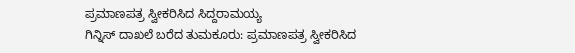ಪ್ರಮಾಣಪತ್ರ ಸ್ವೀಕರಿಸಿದ ಸಿದ್ದರಾಮಯ್ಯ
ಗಿನ್ನಿಸ್ ದಾಖಲೆ ಬರೆದ ತುಮಕೂರು: ಪ್ರಮಾಣಪತ್ರ ಸ್ವೀಕರಿಸಿದ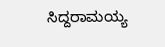ಸಿದ್ದರಾಮಯ್ಯ